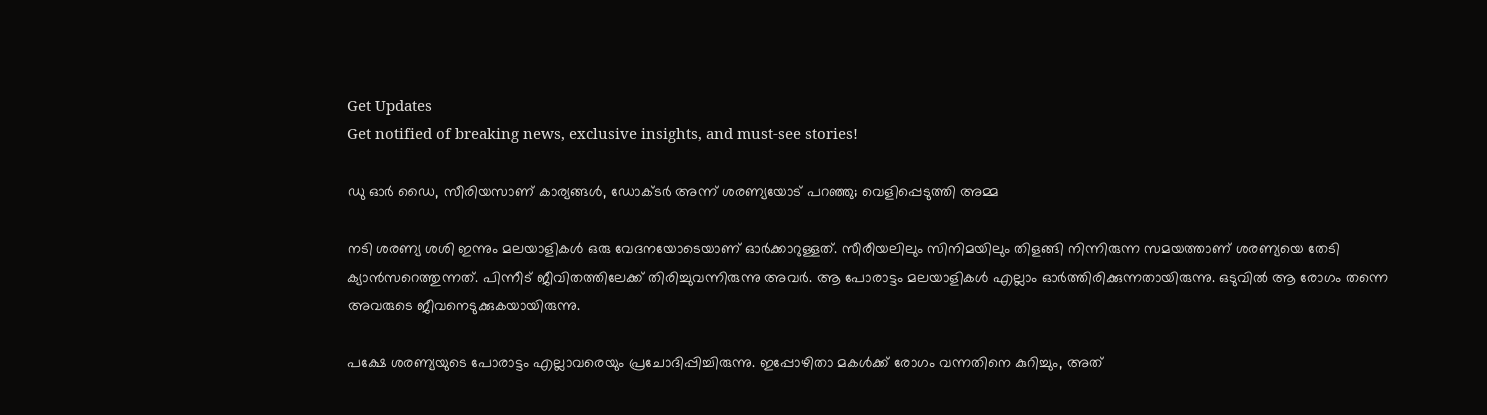Get Updates
Get notified of breaking news, exclusive insights, and must-see stories!

ഡു ഓര്‍ ഡൈ, സീരിയസാണ് കാര്യങ്ങള്‍, ഡോക്ടര്‍ അന്ന് ശരണ്യയോട് പറഞ്ഞു; വെളിപ്പെടുത്തി അമ്മ

നടി ശരണ്യ ശശി ഇന്നും മലയാളികള്‍ ഒരു വേദനയോടെയാണ് ഓര്‍ക്കാറുള്ളത്. സീരീയലിലും സിനിമയിലും തിളങ്ങി നിന്നിരുന്ന സമയത്താണ് ശരണ്യയെ തേടി ക്യാന്‍സറെത്തുന്നത്. പിന്നീട് ജീവിതത്തിലേക്ക് തിരിച്ചുവന്നിരുന്നു അവര്‍. ആ പോരാട്ടം മലയാളികള്‍ എല്ലാം ഓര്‍ത്തിരിക്കുന്നതായിരുന്നു. ഒടുവില്‍ ആ രോഗം തന്നെ അവരുടെ ജീവനെടുക്കുകയായിരുന്നു.

പക്ഷേ ശരണ്യയുടെ പോരാട്ടം എല്ലാവരെയും പ്രചോദിപ്പിച്ചിരുന്നു. ഇപ്പോഴിതാ മകള്‍ക്ക് രോഗം വന്നതിനെ കുറിച്ചും, അത്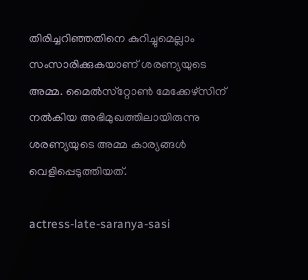തിരിച്ചറിഞ്ഞതിനെ കുറിച്ചുമെല്ലാം സംസാരിക്കുകയാണ് ശരണ്യയുടെ അമ്മ. മൈല്‍സ്‌റ്റോണ്‍ മേക്കേഴ്‌സിന് നല്‍കിയ അഭിമുഖത്തിലായിരുന്നു ശരണ്യയുടെ അമ്മ കാര്യങ്ങള്‍ വെളിപ്പെടുത്തിയത്.

actress-late-saranya-sasi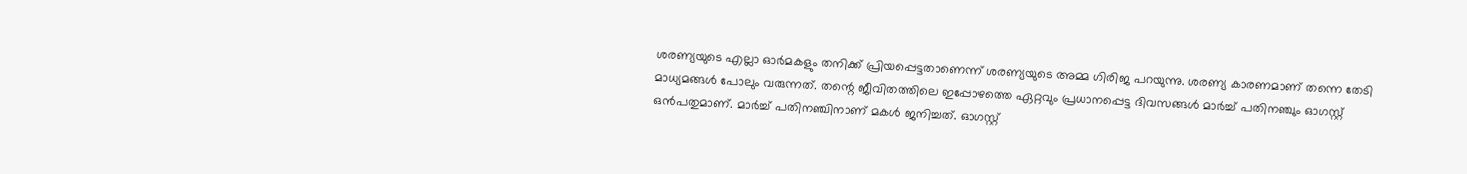ശരണ്യയുടെ എല്ലാ ഓര്‍മകളും തനിക്ക് പ്രിയപ്പെട്ടതാണെന്ന് ശരണ്യയുടെ അമ്മ ഗിരിജ പറയുന്നു. ശരണ്യ കാരണമാണ് തന്നെ തേടി മാധ്യമങ്ങള്‍ പോലും വരുന്നത്. തന്റെ ജീവിതത്തിലെ ഇപ്പോഴത്തെ ഏറ്റവും പ്രധാനപ്പെട്ട ദിവസങ്ങള്‍ മാര്‍ച്ച് പതിനഞ്ചും ഓഗസ്റ്റ് ഒന്‍പതുമാണ്. മാര്‍ച്ച് പതിനഞ്ചിനാണ് മകള്‍ ജനിച്ചത്. ഓഗസ്റ്റ്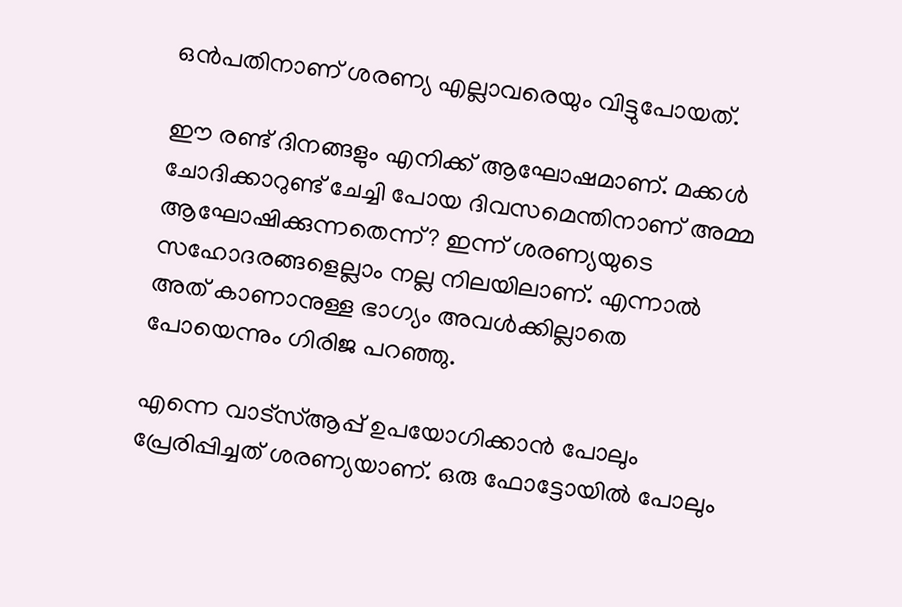ഒന്‍പതിനാണ് ശരണ്യ എല്ലാവരെയും വിട്ടുപോയത്.

ഈ രണ്ട് ദിനങ്ങളും എനിക്ക് ആഘോഷമാണ്. മക്കള്‍ ചോദിക്കാറുണ്ട് ചേച്ചി പോയ ദിവസമെന്തിനാണ് അമ്മ ആഘോഷിക്കുന്നതെന്ന്? ഇന്ന് ശരണ്യയുടെ സഹോദരങ്ങളെല്ലാം നല്ല നിലയിലാണ്. എന്നാല്‍ അത് കാണാനുള്ള ഭാഗ്യം അവള്‍ക്കില്ലാതെ പോയെന്നും ഗിരിജ പറഞ്ഞു.

എന്നെ വാട്‌സ്ആപ്പ് ഉപയോഗിക്കാന്‍ പോലും പ്രേരിപ്പിച്ചത് ശരണ്യയാണ്. ഒരു ഫോട്ടോയില്‍ പോലും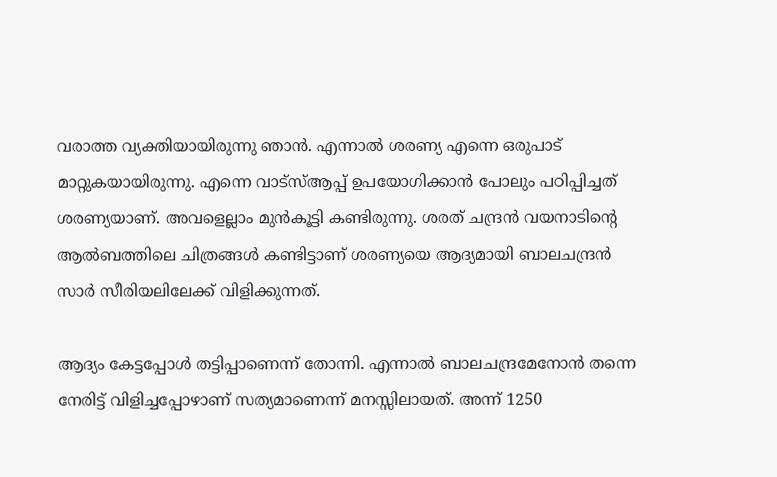വരാത്ത വ്യക്തിയായിരുന്നു ഞാന്‍. എന്നാല്‍ ശരണ്യ എന്നെ ഒരുപാട് മാറ്റുകയായിരുന്നു. എന്നെ വാട്‌സ്ആപ്പ് ഉപയോഗിക്കാന്‍ പോലും പഠിപ്പിച്ചത് ശരണ്യയാണ്. അവളെല്ലാം മുന്‍കൂട്ടി കണ്ടിരുന്നു. ശരത് ചന്ദ്രന്‍ വയനാടിന്റെ ആല്‍ബത്തിലെ ചിത്രങ്ങള്‍ കണ്ടിട്ടാണ് ശരണ്യയെ ആദ്യമായി ബാലചന്ദ്രന്‍ സാര്‍ സീരിയലിലേക്ക് വിളിക്കുന്നത്.

ആദ്യം കേട്ടപ്പോള്‍ തട്ടിപ്പാണെന്ന് തോന്നി. എന്നാല്‍ ബാലചന്ദ്രമേനോന്‍ തന്നെ നേരിട്ട് വിളിച്ചപ്പോഴാണ് സത്യമാണെന്ന് മനസ്സിലായത്. അന്ന് 1250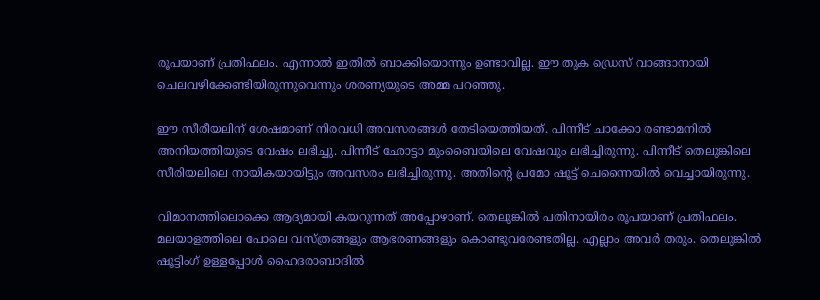രൂപയാണ് പ്രതിഫലം. എന്നാല്‍ ഇതില്‍ ബാക്കിയൊന്നും ഉണ്ടാവില്ല. ഈ തുക ഡ്രെസ് വാങ്ങാനായി ചെലവഴിക്കേണ്ടിയിരുന്നുവെന്നും ശരണ്യയുടെ അമ്മ പറഞ്ഞു.

ഈ സീരീയലിന് ശേഷമാണ് നിരവധി അവസരങ്ങള്‍ തേടിയെത്തിയത്. പിന്നീട് ചാക്കോ രണ്ടാമനില്‍ അനിയത്തിയുടെ വേഷം ലഭിച്ചു. പിന്നീട് ഛോട്ടാ മുംബൈയിലെ വേഷവും ലഭിച്ചിരുന്നു. പിന്നീട് തെലുങ്കിലെ സീരിയലിലെ നായികയായിട്ടും അവസരം ലഭിച്ചിരുന്നു. അതിന്റെ പ്രമോ ഷൂട്ട് ചെന്നൈയില്‍ വെച്ചായിരുന്നു.

വിമാനത്തിലൊക്കെ ആദ്യമായി കയറുന്നത് അപ്പോഴാണ്. തെലുങ്കില്‍ പതിനായിരം രൂപയാണ് പ്രതിഫലം. മലയാളത്തിലെ പോലെ വസ്ത്രങ്ങളും ആഭരണങ്ങളും കൊണ്ടുവരേണ്ടതില്ല. എല്ലാം അവര്‍ തരും. തെലുങ്കില്‍ ഷൂട്ടിംഗ് ഉള്ളപ്പോള്‍ ഹൈദരാബാദില്‍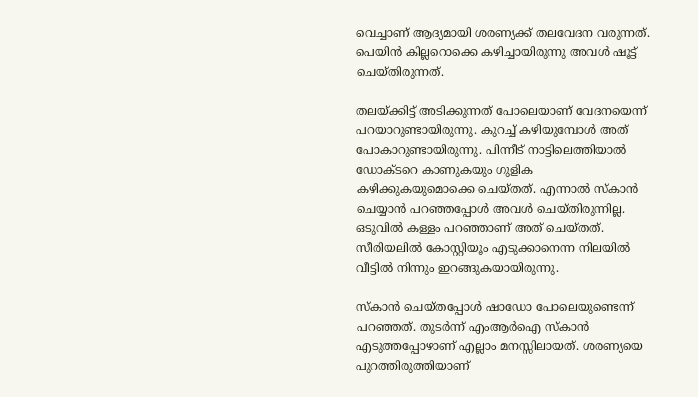വെച്ചാണ് ആദ്യമായി ശരണ്യക്ക് തലവേദന വരുന്നത്. പെയിന്‍ കില്ലറൊക്കെ കഴിച്ചായിരുന്നു അവള്‍ ഷൂട്ട് ചെയ്തിരുന്നത്.

തലയ്ക്കിട്ട് അടിക്കുന്നത് പോലെയാണ് വേദനയെന്ന് പറയാറുണ്ടായിരുന്നു. കുറച്ച് കഴിയുമ്പോള്‍ അത് പോകാറുണ്ടായിരുന്നു. പിന്നീട് നാട്ടിലെത്തിയാല്‍ ഡോക്ടറെ കാണുകയും ഗുളിക കഴിക്കുകയുമൊക്കെ ചെയ്തത്. എന്നാല്‍ സ്‌കാന്‍ ചെയ്യാന്‍ പറഞ്ഞപ്പോള്‍ അവള്‍ ചെയ്തിരുന്നില്ല. ഒടുവില്‍ കള്ളം പറഞ്ഞാണ് അത് ചെയ്തത്. സീരിയലില്‍ കോസ്റ്റിയൂം എടുക്കാനെന്ന നിലയില്‍ വീട്ടില്‍ നിന്നും ഇറങ്ങുകയായിരുന്നു.

സ്‌കാന്‍ ചെയ്തപ്പോള്‍ ഷാഡോ പോലെയുണ്ടെന്ന് പറഞ്ഞത്. തുടര്‍ന്ന് എംആര്‍ഐ സ്‌കാന്‍ എടുത്തപ്പോഴാണ് എല്ലാം മനസ്സിലായത്. ശരണ്യയെ പുറത്തിരുത്തിയാണ്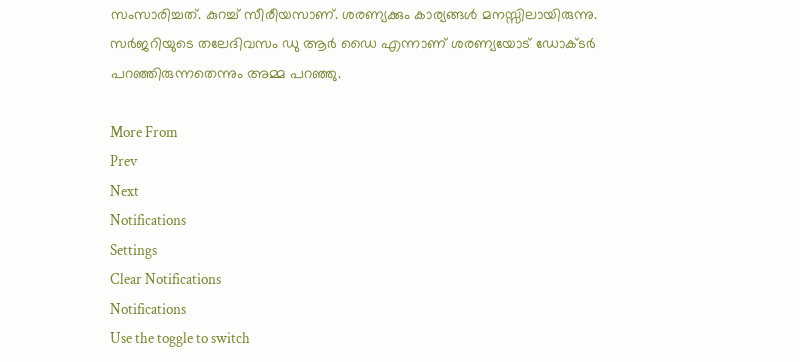സംസാരിച്ചത്. കുറച്ച് സീരീയസാണ്. ശരണ്യക്കും കാര്യങ്ങള്‍ മനസ്സിലായിരുന്നു. സര്‍ജറിയുടെ തലേദിവസം ഡു ആര്‍ ഡൈ എന്നാണ് ശരണ്യയോട് ഡോക്ടര്‍ പറഞ്ഞിരുന്നതെന്നും അമ്മ പറഞ്ഞു.

More From
Prev
Next
Notifications
Settings
Clear Notifications
Notifications
Use the toggle to switch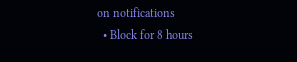on notifications
  • Block for 8 hours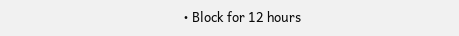• Block for 12 hours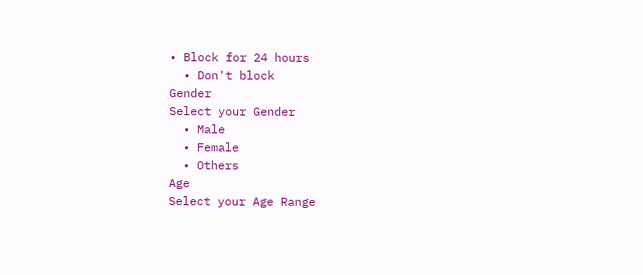• Block for 24 hours
  • Don't block
Gender
Select your Gender
  • Male
  • Female
  • Others
Age
Select your Age Range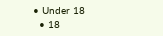• Under 18
  • 18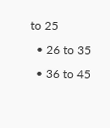to 25
  • 26 to 35
  • 36 to 45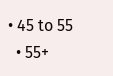• 45 to 55
  • 55+